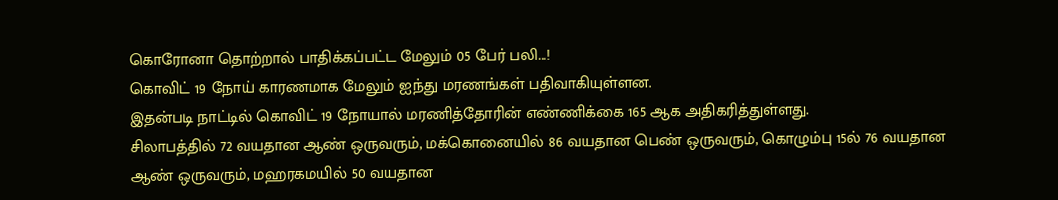கொரோனா தொற்றால் பாதிக்கப்பட்ட மேலும் 05 பேர் பலி...!
கொவிட் 19 நோய் காரணமாக மேலும் ஐந்து மரணங்கள் பதிவாகியுள்ளன.
இதன்படி நாட்டில் கொவிட் 19 நோயால் மரணித்தோரின் எண்ணிக்கை 165 ஆக அதிகரித்துள்ளது.
சிலாபத்தில் 72 வயதான ஆண் ஒருவரும், மக்கொனையில் 86 வயதான பெண் ஒருவரும், கொழும்பு 15ல் 76 வயதான ஆண் ஒருவரும், மஹரகமயில் 50 வயதான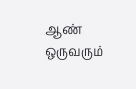ஆண் ஒருவரும்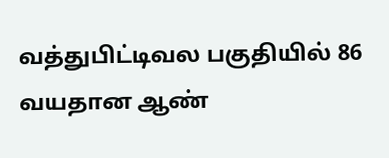வத்துபிட்டிவல பகுதியில் 86 வயதான ஆண்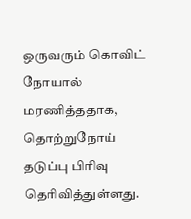ஒருவரும் கொவிட் நோயால் மரணித்ததாக, தொற்றுநோய் தடுப்பு பிரிவு தெரிவித்துள்ளது.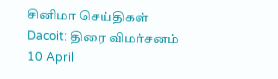சினிமா செய்திகள்
Dacoit: திரை விமர்சனம்
10 April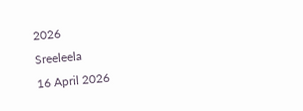2026
Sreeleela
16 April 2026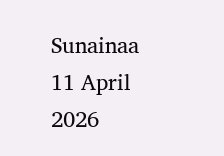Sunainaa
11 April 2026